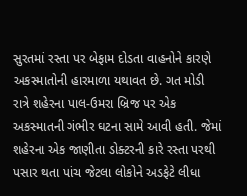સુરતમાં રસ્તા પર બેફામ દોડતા વાહનોને કારણે અકસ્માતોની હારમાળા યથાવત છે. ગત મોડી રાત્રે શહેરના પાલ-ઉમરા બ્રિજ પર એક અકસ્માતની ગંભીર ઘટના સામે આવી હતી. જેમાં શહેરના એક જાણીતા ડોક્ટરની કારે રસ્તા પરથી પસાર થતા પાંચ જેટલા લોકોને અડફેટે લીધા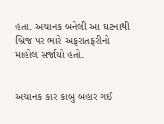હતા. અચાનક બનેલી આ ઘટનાથી બ્રિજ પર ભારે અફરાતફરીનો માહોલ સર્જાયો હતો.


અચાનક કાર કાબુ બહાર ગઈ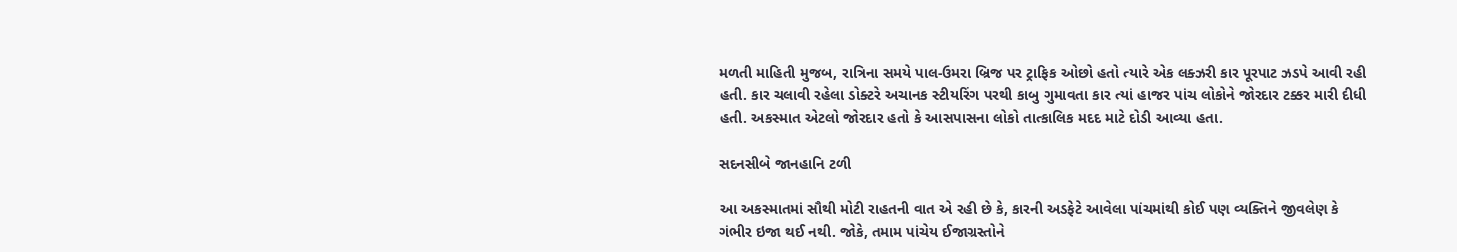મળતી માહિતી મુજબ, રાત્રિના સમયે પાલ-ઉમરા બ્રિજ પર ટ્રાફિક ઓછો હતો ત્યારે એક લક્ઝરી કાર પૂરપાટ ઝડપે આવી રહી હતી. કાર ચલાવી રહેલા ડોક્ટરે અચાનક સ્ટીયરિંગ પરથી કાબુ ગુમાવતા કાર ત્યાં હાજર પાંચ લોકોને જોરદાર ટક્કર મારી દીધી હતી. અકસ્માત એટલો જોરદાર હતો કે આસપાસના લોકો તાત્કાલિક મદદ માટે દોડી આવ્યા હતા.

સદનસીબે જાનહાનિ ટળી

આ અકસ્માતમાં સૌથી મોટી રાહતની વાત એ રહી છે કે, કારની અડફેટે આવેલા પાંચમાંથી કોઈ પણ વ્યક્તિને જીવલેણ કે ગંભીર ઇજા થઈ નથી. જોકે, તમામ પાંચેય ઈજાગ્રસ્તોને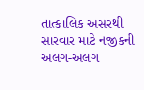તાત્કાલિક અસરથી સારવાર માટે નજીકની અલગ-અલગ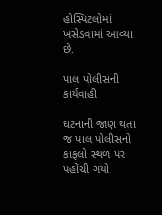હોસ્પિટલોમાં ખસેડવામાં આવ્યા છે.

પાલ પોલીસની કાર્યવાહી

ઘટનાની જાણ થતા જ પાલ પોલીસનો કાફલો સ્થળ પર પહોંચી ગયો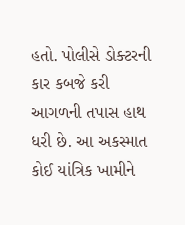હતો. પોલીસે ડોક્ટરની કાર કબજે કરી આગળની તપાસ હાથ ધરી છે. આ અકસ્માત કોઈ યાંત્રિક ખામીને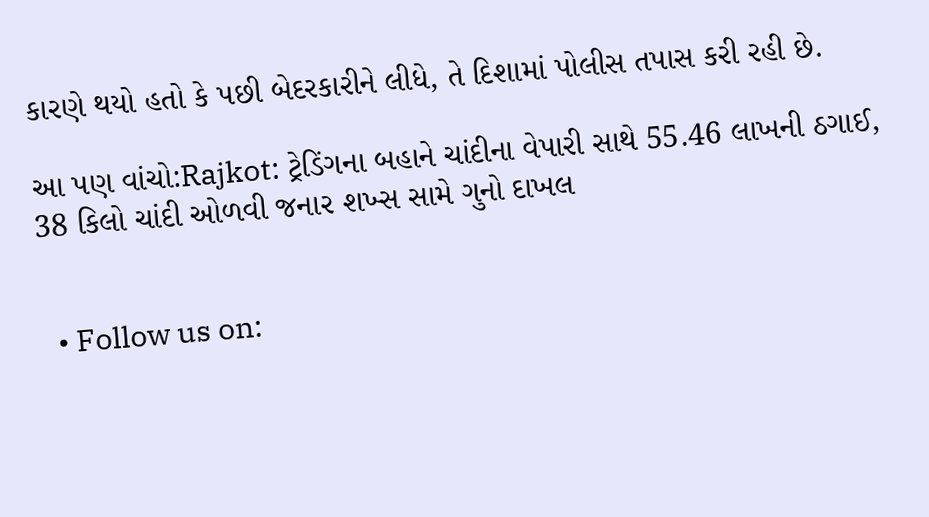કારણે થયો હતો કે પછી બેદરકારીને લીધે, તે દિશામાં પોલીસ તપાસ કરી રહી છે.

આ પણ વાંચો:Rajkot: ટ્રેડિંગના બહાને ચાંદીના વેપારી સાથે 55.46 લાખની ઠગાઈ, 38 કિલો ચાંદી ઓળવી જનાર શખ્સ સામે ગુનો દાખલ


  • Follow us on: